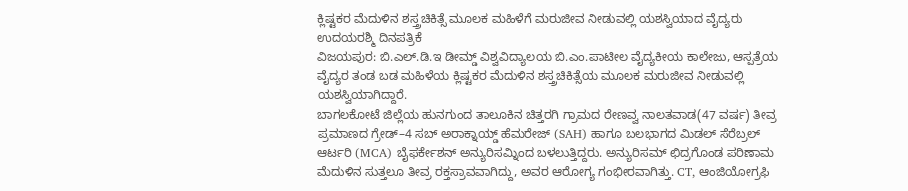ಕ್ಲಿಷ್ಟಕರ ಮೆದುಳಿನ ಶಸ್ತ್ರಚಿಕಿತ್ಸೆ ಮೂಲಕ ಮಹಿಳೆಗೆ ಮರುಜೀವ ನೀಡುವಲ್ಲಿ ಯಶಸ್ವಿಯಾದ ವೈದ್ಯರು
ಉದಯರಶ್ಮಿ ದಿನಪತ್ರಿಕೆ
ವಿಜಯಪುರ: ಬಿ.ಎಲ್.ಡಿ.ಇ ಡೀಮ್ಡ್ ವಿಶ್ವವಿದ್ಯಾಲಯ ಬಿ.ಎಂ.ಪಾಟೀಲ ವೈದ್ಯಕೀಯ ಕಾಲೇಜು, ಆಸ್ಪತ್ರೆಯ ವೈದ್ಯರ ತಂಡ ಬಡ ಮಹಿಳೆಯ ಕ್ಲಿಷ್ಟಕರ ಮೆದುಳಿನ ಶಸ್ತ್ರಚಿಕಿತ್ಸೆಯ ಮೂಲಕ ಮರುಜೀವ ನೀಡುವಲ್ಲಿ ಯಶಸ್ವಿಯಾಗಿದ್ದಾರೆ.
ಬಾಗಲಕೋಟೆ ಜಿಲ್ಲೆಯ ಹುನಗುಂದ ತಾಲೂಕಿನ ಚಿತ್ತರಗಿ ಗ್ರಾಮದ ರೇಣವ್ವ ನಾಲತವಾಡ(47 ವರ್ಷ) ತೀವ್ರ ಪ್ರಮಾಣದ ಗ್ರೇಡ್–4 ಸಬ್ ಅರಾಕ್ನಾಯ್ಡ್ ಹೆಮರೇಜ್ (SAH) ಹಾಗೂ ಬಲಭಾಗದ ಮಿಡಲ್ ಸೆರೆಬ್ರಲ್ ಆರ್ಟರಿ (MCA) ಬೈಫರ್ಕೇಶನ್ ಅನ್ಯುರಿಸಮ್ನಿಂದ ಬಳಲುತ್ತಿದ್ದರು. ಅನ್ಯುರಿಸಮ್ ಛಿದ್ರಗೊಂಡ ಪರಿಣಾಮ ಮೆದುಳಿನ ಸುತ್ತಲೂ ತೀವ್ರ ರಕ್ತಸ್ರಾವವಾಗಿದ್ದು, ಅವರ ಆರೋಗ್ಯ ಗಂಭೀರವಾಗಿತ್ತು. CT, ಆಂಜಿಯೋಗ್ರಫಿ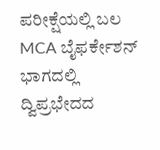ಪರೀಕ್ಷೆಯಲ್ಲಿ ಬಲ MCA ಬೈಫರ್ಕೇಶನ್ ಭಾಗದಲ್ಲಿ ದ್ವಿಪ್ರಭೇದದ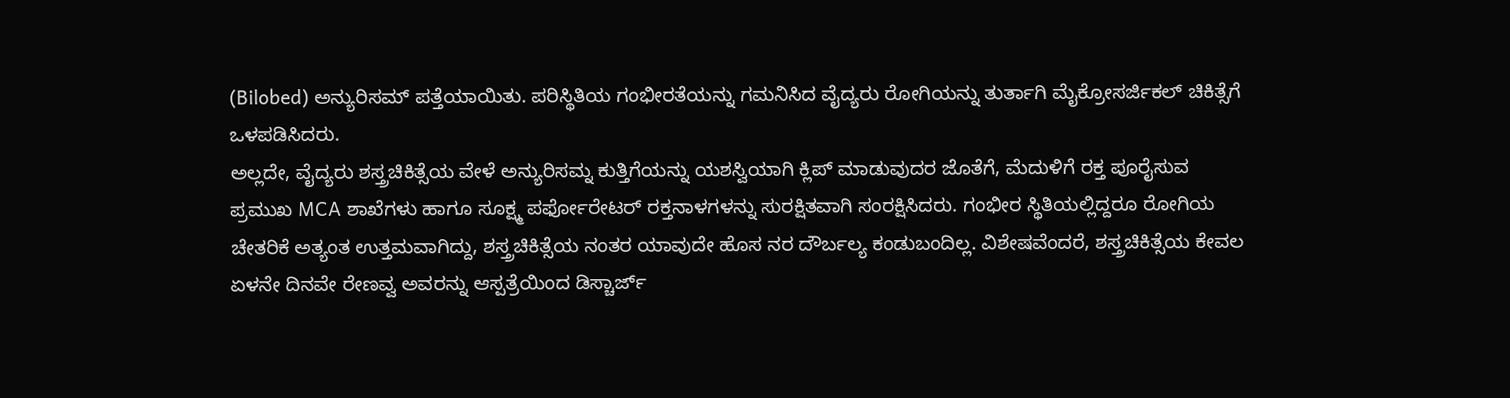(Bilobed) ಅನ್ಯುರಿಸಮ್ ಪತ್ತೆಯಾಯಿತು. ಪರಿಸ್ಥಿತಿಯ ಗಂಭೀರತೆಯನ್ನು ಗಮನಿಸಿದ ವೈದ್ಯರು ರೋಗಿಯನ್ನು ತುರ್ತಾಗಿ ಮೈಕ್ರೋಸರ್ಜಿಕಲ್ ಚಿಕಿತ್ಸೆಗೆ ಒಳಪಡಿಸಿದರು.
ಅಲ್ಲದೇ, ವೈದ್ಯರು ಶಸ್ತ್ರಚಿಕಿತ್ಸೆಯ ವೇಳೆ ಅನ್ಯುರಿಸಮ್ನ ಕುತ್ತಿಗೆಯನ್ನು ಯಶಸ್ವಿಯಾಗಿ ಕ್ಲಿಪ್ ಮಾಡುವುದರ ಜೊತೆಗೆ, ಮೆದುಳಿಗೆ ರಕ್ತ ಪೂರೈಸುವ ಪ್ರಮುಖ MCA ಶಾಖೆಗಳು ಹಾಗೂ ಸೂಕ್ಷ್ಮ ಪರ್ಫೋರೇಟರ್ ರಕ್ತನಾಳಗಳನ್ನು ಸುರಕ್ಷಿತವಾಗಿ ಸಂರಕ್ಷಿಸಿದರು. ಗಂಭೀರ ಸ್ಥಿತಿಯಲ್ಲಿದ್ದರೂ ರೋಗಿಯ ಚೇತರಿಕೆ ಅತ್ಯಂತ ಉತ್ತಮವಾಗಿದ್ದು, ಶಸ್ತ್ರಚಿಕಿತ್ಸೆಯ ನಂತರ ಯಾವುದೇ ಹೊಸ ನರ ದೌರ್ಬಲ್ಯ ಕಂಡುಬಂದಿಲ್ಲ. ವಿಶೇಷವೆಂದರೆ, ಶಸ್ತ್ರಚಿಕಿತ್ಸೆಯ ಕೇವಲ ಏಳನೇ ದಿನವೇ ರೇಣವ್ವ ಅವರನ್ನು ಆಸ್ಪತ್ರೆಯಿಂದ ಡಿಸ್ಚಾರ್ಜ್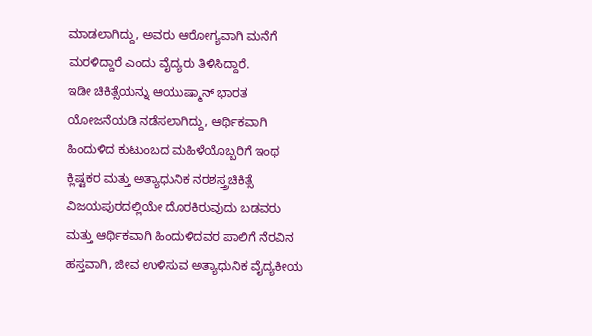ಮಾಡಲಾಗಿದ್ದು, ಅವರು ಆರೋಗ್ಯವಾಗಿ ಮನೆಗೆ ಮರಳಿದ್ದಾರೆ ಎಂದು ವೈದ್ಯರು ತಿಳಿಸಿದ್ದಾರೆ.
ಇಡೀ ಚಿಕಿತ್ಸೆಯನ್ನು ಆಯುಷ್ಮಾನ್ ಭಾರತ ಯೋಜನೆಯಡಿ ನಡೆಸಲಾಗಿದ್ದು, ಆರ್ಥಿಕವಾಗಿ ಹಿಂದುಳಿದ ಕುಟುಂಬದ ಮಹಿಳೆಯೊಬ್ಬರಿಗೆ ಇಂಥ ಕ್ಲಿಷ್ಟಕರ ಮತ್ತು ಅತ್ಯಾಧುನಿಕ ನರಶಸ್ತ್ರಚಿಕಿತ್ಸೆ ವಿಜಯಪುರದಲ್ಲಿಯೇ ದೊರಕಿರುವುದು ಬಡವರು ಮತ್ತು ಆರ್ಥಿಕವಾಗಿ ಹಿಂದುಳಿದವರ ಪಾಲಿಗೆ ನೆರವಿನ ಹಸ್ತವಾಗಿ, ಜೀವ ಉಳಿಸುವ ಅತ್ಯಾಧುನಿಕ ವೈದ್ಯಕೀಯ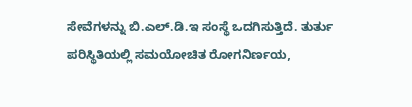ಸೇವೆಗಳನ್ನು ಬಿ.ಎಲ್.ಡಿ.ಇ ಸಂಸ್ಥೆ ಒದಗಿಸುತ್ತಿದೆ. ತುರ್ತು ಪರಿಸ್ಥಿತಿಯಲ್ಲಿ ಸಮಯೋಚಿತ ರೋಗನಿರ್ಣಯ,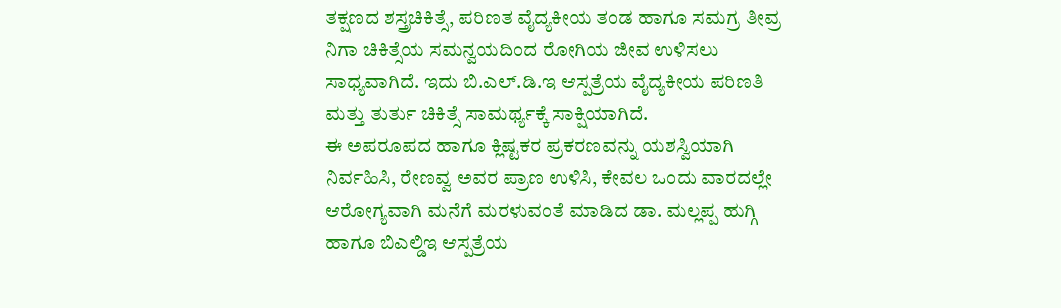ತಕ್ಷಣದ ಶಸ್ತ್ರಚಿಕಿತ್ಸೆ, ಪರಿಣತ ವೈದ್ಯಕೀಯ ತಂಡ ಹಾಗೂ ಸಮಗ್ರ ತೀವ್ರ ನಿಗಾ ಚಿಕಿತ್ಸೆಯ ಸಮನ್ವಯದಿಂದ ರೋಗಿಯ ಜೀವ ಉಳಿಸಲು ಸಾಧ್ಯವಾಗಿದೆ. ಇದು ಬಿ.ಎಲ್.ಡಿ.ಇ ಆಸ್ಪತ್ರೆಯ ವೈದ್ಯಕೀಯ ಪರಿಣತಿ ಮತ್ತು ತುರ್ತು ಚಿಕಿತ್ಸೆ ಸಾಮರ್ಥ್ಯಕ್ಕೆ ಸಾಕ್ಷಿಯಾಗಿದೆ.
ಈ ಅಪರೂಪದ ಹಾಗೂ ಕ್ಲಿಷ್ಟಕರ ಪ್ರಕರಣವನ್ನು ಯಶಸ್ವಿಯಾಗಿ ನಿರ್ವಹಿಸಿ, ರೇಣವ್ವ ಅವರ ಪ್ರಾಣ ಉಳಿಸಿ, ಕೇವಲ ಒಂದು ವಾರದಲ್ಲೇ ಆರೋಗ್ಯವಾಗಿ ಮನೆಗೆ ಮರಳುವಂತೆ ಮಾಡಿದ ಡಾ. ಮಲ್ಲಪ್ಪ ಹುಗ್ಗಿ ಹಾಗೂ ಬಿಎಲ್ಡಿಇ ಆಸ್ಪತ್ರೆಯ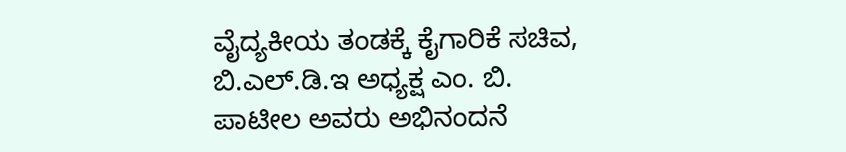ವೈದ್ಯಕೀಯ ತಂಡಕ್ಕೆ ಕೈಗಾರಿಕೆ ಸಚಿವ, ಬಿ.ಎಲ್.ಡಿ.ಇ ಅಧ್ಯಕ್ಷ ಎಂ. ಬಿ. ಪಾಟೀಲ ಅವರು ಅಭಿನಂದನೆ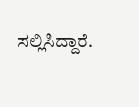ಸಲ್ಲಿಸಿದ್ದಾರೆ.